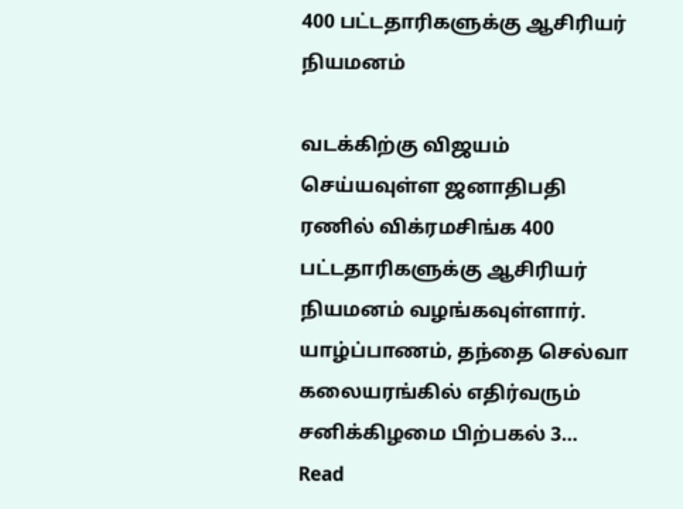400 பட்டதாரிகளுக்கு ஆசிரியர் நியமனம்

வடக்கிற்கு விஜயம் செய்யவுள்ள ஜனாதிபதி ரணில் விக்ரமசிங்க 400 பட்டதாரிகளுக்கு ஆசிரியர் நியமனம் வழங்கவுள்ளார். யாழ்ப்பாணம், தந்தை செல்வா கலையரங்கில் எதிர்வரும் சனிக்கிழமை பிற்பகல் 3…
Read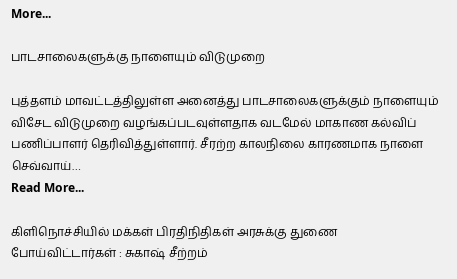More...

பாடசாலைகளுக்கு நாளையும் விடுமுறை

புத்தளம் மாவட்டத்திலுள்ள அனைத்து பாடசாலைகளுக்கும் நாளையும் விசேட விடுமுறை வழங்கப்படவுள்ளதாக வடமேல் மாகாண கல்விப் பணிப்பாளர் தெரிவித்துள்ளார். சீரற்ற காலநிலை காரணமாக நாளை செவ்வாய்…
Read More...

கிளிநொச்சியில் மக்கள் பிரதிநிதிகள் அரசுக்கு துணை போய்விட்டார்கள் : சுகாஷ் சீற்றம்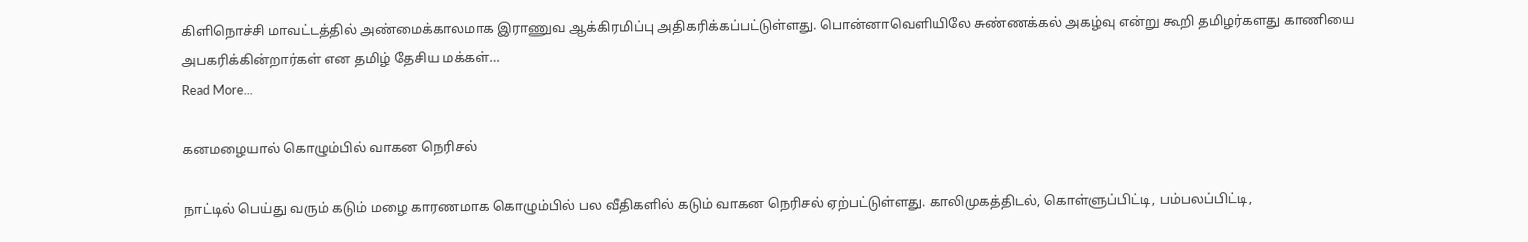கிளிநொச்சி மாவட்டத்தில் அண்மைக்காலமாக இராணுவ ஆக்கிரமிப்பு அதிகரிக்கப்பட்டுள்ளது. பொன்னாவெளியிலே சுண்ணக்கல் அகழ்வு என்று கூறி தமிழர்களது காணியை அபகரிக்கின்றார்கள் என தமிழ் தேசிய மக்கள்…
Read More...

கனமழையால் கொழும்பில் வாகன நெரிசல்

நாட்டில் பெய்து வரும் கடும் மழை காரணமாக கொழும்பில் பல வீதிகளில் கடும் வாகன நெரிசல் ஏற்பட்டுள்ளது. காலிமுகத்திடல், கொள்ளுப்பிட்டி, பம்பலப்பிட்டி,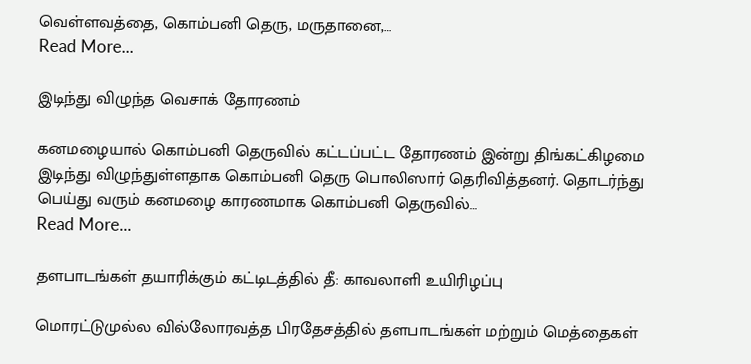வெள்ளவத்தை, கொம்பனி தெரு, மருதானை,…
Read More...

இடிந்து விழுந்த வெசாக் தோரணம்

கனமழையால் கொம்பனி தெருவில் கட்டப்பட்ட தோரணம் இன்று திங்கட்கிழமை இடிந்து விழுந்துள்ளதாக கொம்பனி தெரு பொலிஸார் தெரிவித்தனர். தொடர்ந்து பெய்து வரும் கனமழை காரணமாக கொம்பனி தெருவில்…
Read More...

தளபாடங்கள் தயாரிக்கும் கட்டிடத்தில் தீ: காவலாளி உயிரிழப்பு

மொரட்டுமுல்ல வில்லோரவத்த பிரதேசத்தில் தளபாடங்கள் மற்றும் மெத்தைகள்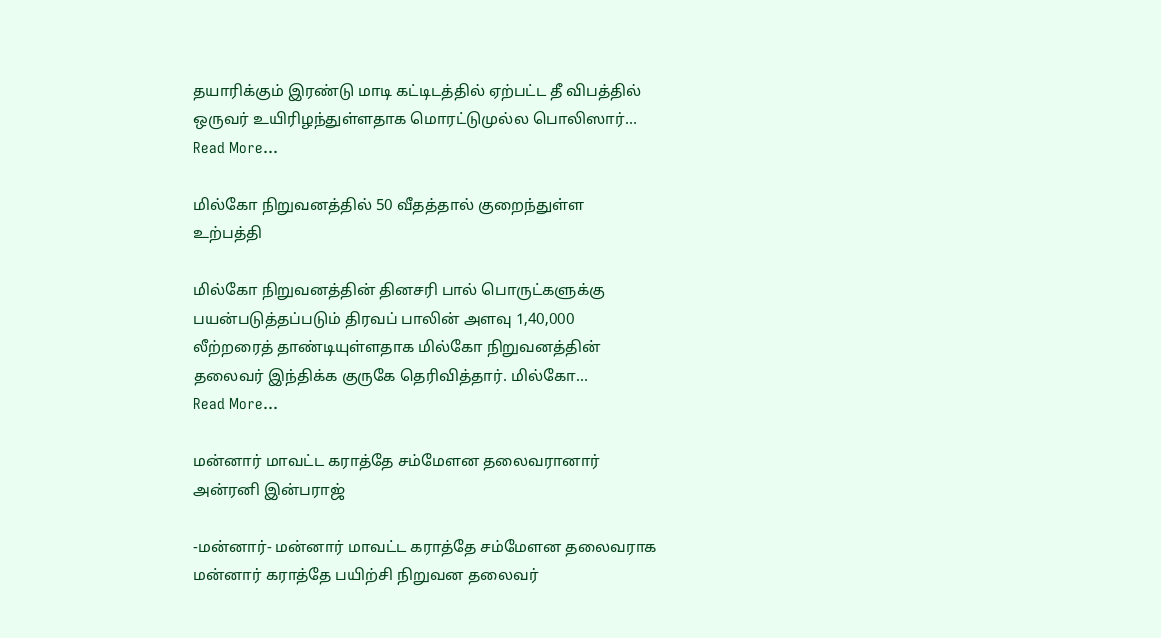தயாரிக்கும் இரண்டு மாடி கட்டிடத்தில் ஏற்பட்ட தீ விபத்தில் ஒருவர் உயிரிழந்துள்ளதாக மொரட்டுமுல்ல பொலிஸார்…
Read More...

மில்கோ நிறுவனத்தில் 50 வீதத்தால் குறைந்துள்ள உற்பத்தி

மில்கோ நிறுவனத்தின் தினசரி பால் பொருட்களுக்கு பயன்படுத்தப்படும் திரவப் பாலின் அளவு 1,40,000 லீற்றரைத் தாண்டியுள்ளதாக மில்கோ நிறுவனத்தின் தலைவர் இந்திக்க குருகே தெரிவித்தார். மில்கோ…
Read More...

மன்னார் மாவட்ட கராத்தே சம்மேளன தலைவரானார் அன்ரனி இன்பராஜ்

-மன்னார்- மன்னார் மாவட்ட கராத்தே சம்மேளன தலைவராக மன்னார் கராத்தே பயிற்சி நிறுவன தலைவர்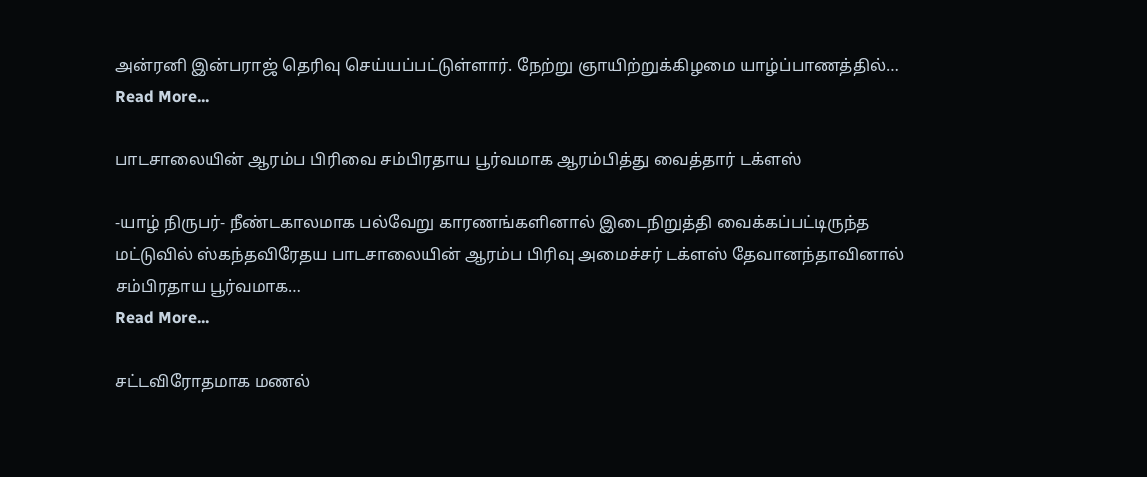அன்ரனி இன்பராஜ் தெரிவு செய்யப்பட்டுள்ளார். நேற்று ஞாயிற்றுக்கிழமை யாழ்ப்பாணத்தில்…
Read More...

பாடசாலையின் ஆரம்ப பிரிவை சம்பிரதாய பூர்வமாக ஆரம்பித்து வைத்தார் டக்ளஸ்

-யாழ் நிருபர்- நீண்டகாலமாக பல்வேறு காரணங்களினால் இடைநிறுத்தி வைக்கப்பட்டிருந்த மட்டுவில் ஸ்கந்தவிரேதய பாடசாலையின் ஆரம்ப பிரிவு அமைச்சர் டக்ளஸ் தேவானந்தாவினால் சம்பிரதாய பூர்வமாக…
Read More...

சட்டவிரோதமாக மணல்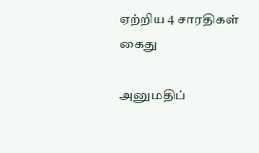ஏற்றிய 4 சாரதிகள் கைது

அனுமதிப்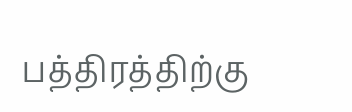பத்திரத்திற்கு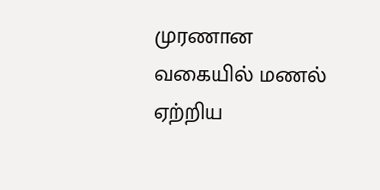முரணான வகையில் மணல் ஏற்றிய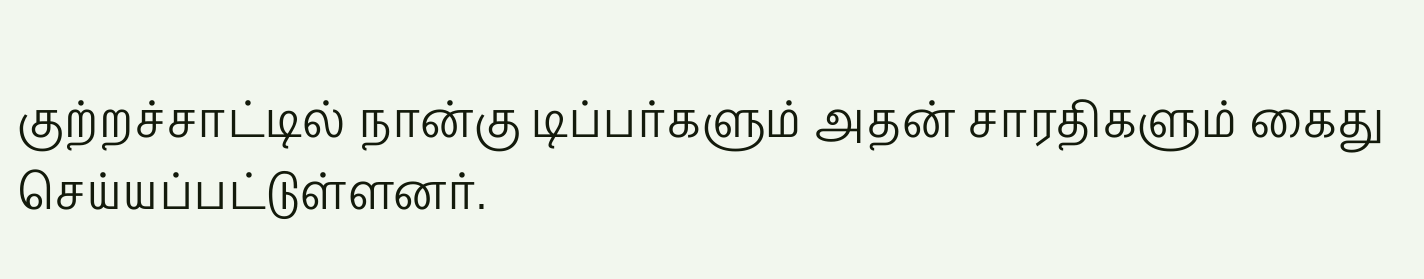குற்றச்சாட்டில் நான்கு டிப்பர்களும் அதன் சாரதிகளும் கைது செய்யப்பட்டுள்ளனர்.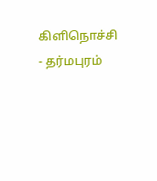கிளிநொச்சி - தர்மபுரம்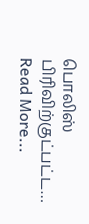பொலிஸ் பிரிவிற்குட்பட்ட…
Read More...